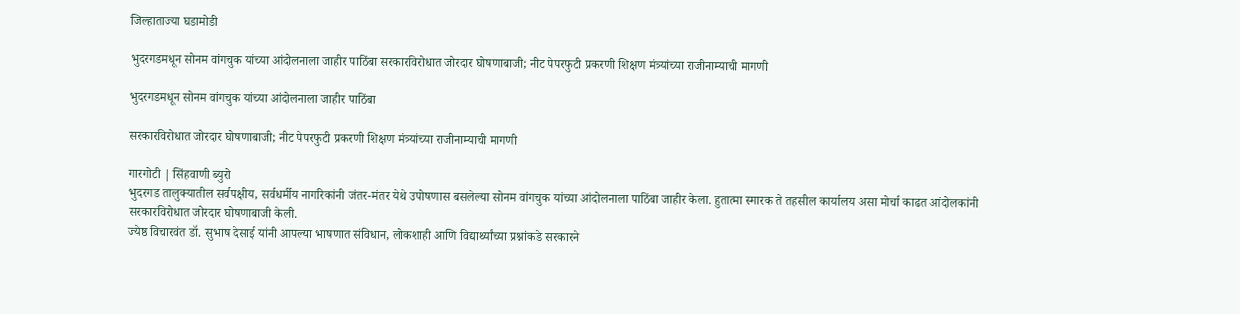जिल्हाताज्या घडामोडी

भुदरगडमधून सोनम वांगचुक यांच्या आंदोलनाला जाहीर पाठिंबा सरकारविरोधात जोरदार घोषणाबाजी; नीट पेपरफुटी प्रकरणी शिक्षण मंत्र्यांच्या राजीनाम्याची मागणी

भुदरगडमधून सोनम वांगचुक यांच्या आंदोलनाला जाहीर पाठिंबा

सरकारविरोधात जोरदार घोषणाबाजी; नीट पेपरफुटी प्रकरणी शिक्षण मंत्र्यांच्या राजीनाम्याची मागणी

गारगोटी | सिंहवाणी ब्युरो
भुदरगड तालुक्यातील सर्वपक्षीय, सर्वधर्मीय नागरिकांनी जंतर-मंतर येथे उपोषणास बसलेल्या सोनम वांगचुक यांच्या आंदोलनाला पाठिंबा जाहीर केला. हुतात्मा स्मारक ते तहसील कार्यालय असा मोर्चा काढत आंदोलकांनी सरकारविरोधात जोरदार घोषणाबाजी केली.
ज्येष्ठ विचारवंत डॉ. सुभाष देसाई यांनी आपल्या भाषणात संविधान, लोकशाही आणि विद्यार्थ्यांच्या प्रश्नांकडे सरकारने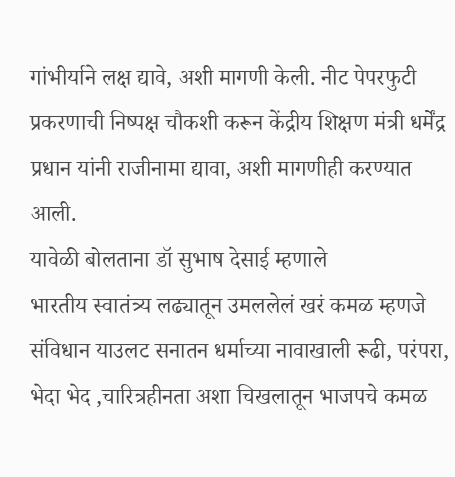गांभीर्याने लक्ष द्यावे, अशी मागणी केली. नीट पेपरफुटी प्रकरणाची निष्पक्ष चौकशी करून केंद्रीय शिक्षण मंत्री धर्मेंद्र प्रधान यांनी राजीनामा द्यावा, अशी मागणीही करण्यात आली.
यावेळी बोलताना डॉ सुभाष देसाई म्हणाले
भारतीय स्वातंत्र्य लढ्यातून उमललेलं खरं कमळ म्हणजे संविधान याउलट सनातन धर्माच्या नावाखाली रूढी, परंपरा, भेदा भेद ,चारित्रहीनता अशा चिखलातून भाजपचे कमळ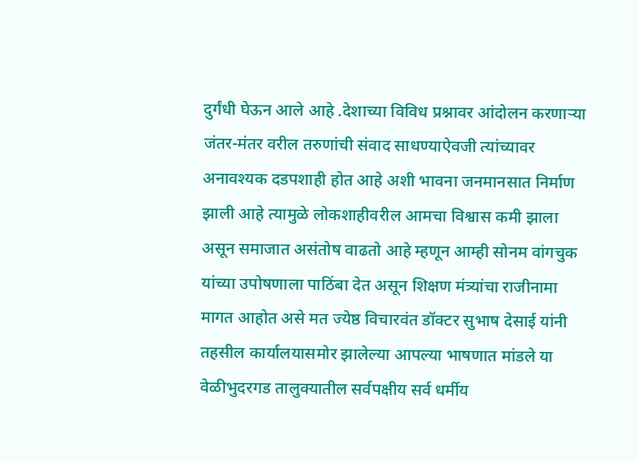दुर्गंधी घेऊन आले आहे .देशाच्या विविध प्रश्नावर आंदोलन करणाऱ्या जंतर-मंतर वरील तरुणांची संवाद साधण्याऐवजी त्यांच्यावर अनावश्यक दडपशाही होत आहे अशी भावना जनमानसात निर्माण झाली आहे त्यामुळे लोकशाहीवरील आमचा विश्वास कमी झाला असून समाजात असंतोष वाढतो आहे म्हणून आम्ही सोनम वांगचुक यांच्या उपोषणाला पाठिंबा देत असून शिक्षण मंत्र्यांचा राजीनामा मागत आहोत असे मत ज्येष्ठ विचारवंत डॉक्टर सुभाष देसाई यांनी तहसील कार्यालयासमोर झालेल्या आपल्या भाषणात मांडले या वेळीभुदरगड तालुक्यातील सर्वपक्षीय सर्व धर्मीय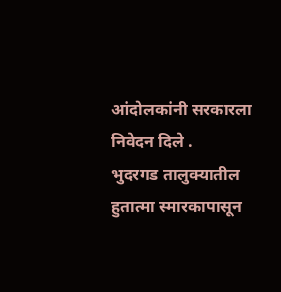आंदोलकांनी सरकारला निवेदन दिले .
भुदरगड तालुक्यातील हुतात्मा स्मारकापासून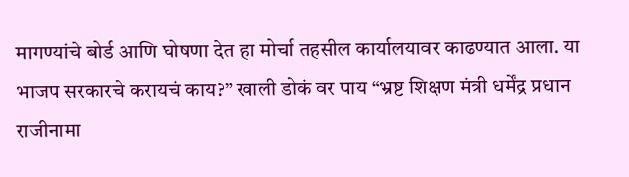मागण्यांचे बोर्ड आणि घोषणा देत हा मोर्चा तहसील कार्यालयावर काढण्यात आला. या भाजप सरकारचे करायचं काय?” खाली डोकं वर पाय “भ्रष्ट शिक्षण मंत्री धर्मेंद्र प्रधान राजीनामा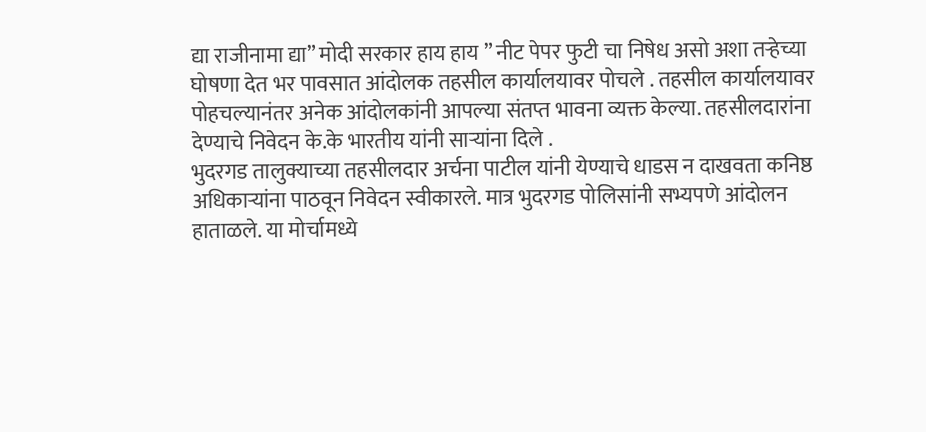द्या राजीनामा द्या” मोदी सरकार हाय हाय ” नीट पेपर फुटी चा निषेध असो अशा तऱ्हेच्या घोषणा देत भर पावसात आंदोलक तहसील कार्यालयावर पोचले . तहसील कार्यालयावर पोहचल्यानंतर अनेक आंदोलकांनी आपल्या संतप्त भावना व्यक्त केल्या. तहसीलदारांना देण्याचे निवेदन के.के भारतीय यांनी साऱ्यांना दिले .
भुदरगड तालुक्याच्या तहसीलदार अर्चना पाटील यांनी येण्याचे धाडस न दाखवता कनिष्ठ अधिकाऱ्यांना पाठवून निवेदन स्वीकारले. मात्र भुदरगड पोलिसांनी सभ्यपणे आंदोलन हाताळले. या मोर्चामध्ये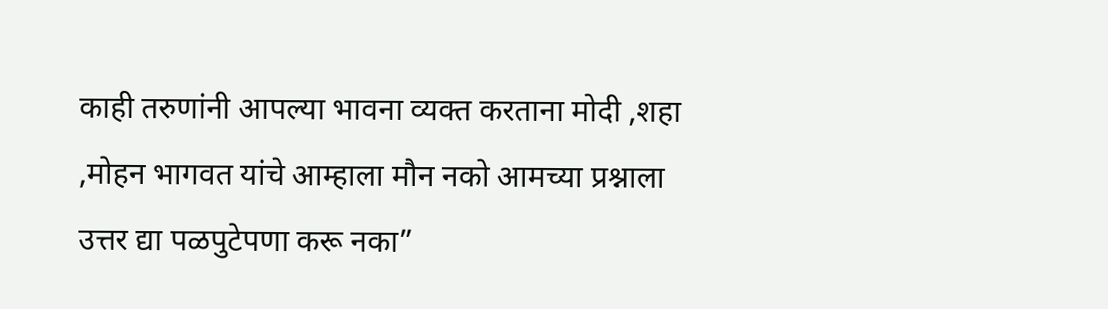काही तरुणांनी आपल्या भावना व्यक्त करताना मोदी ,शहा ,मोहन भागवत यांचे आम्हाला मौन नको आमच्या प्रश्नाला उत्तर द्या पळपुटेपणा करू नका”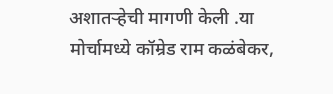अशातऱ्हेची मागणी केली .या मोर्चामध्ये कॉम्रेड राम कळंबेकर,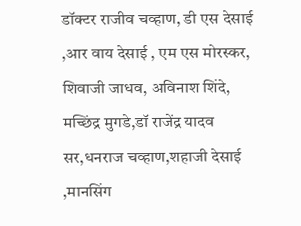डॉक्टर राजीव चव्हाण, डी एस देसाई ,आर वाय देसाई , एम एस मोरस्कर, शिवाजी जाधव, अविनाश शिंदे, मच्छिंद्र मुगडे,डॉ राजेंद्र यादव सर,धनराज चव्हाण,शहाजी देसाई ,मानसिंग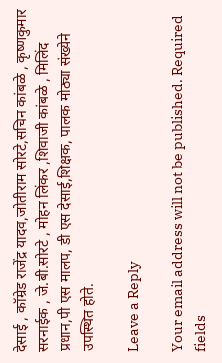देसाई , कॉम्रेड राजेंद्र यादव,जोतीराम सोरटे,सचिन कांबळे , कृष्णकुमार सरनाईक , जे.बी.सोरटे , मोहन लिंकर ,शिवाजी कांबळे , मिलिंद प्रधान,पी एस मालप, डी एस देसाई,शिक्षक, पालक मोठ्या संख्येने उपस्थित होते.

Leave a Reply

Your email address will not be published. Required fields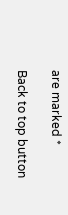are marked *

Back to top button